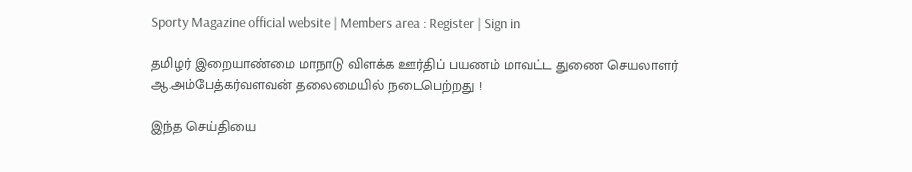Sporty Magazine official website | Members area : Register | Sign in

தமிழர் இறையாண்மை மாநாடு விளக்க ஊர்திப் பயணம் மாவட்ட துணை செயலாளர் ஆ.அம்பேத்கர்வளவன் தலைமையில் நடைபெற்றது !

இந்த செய்தியை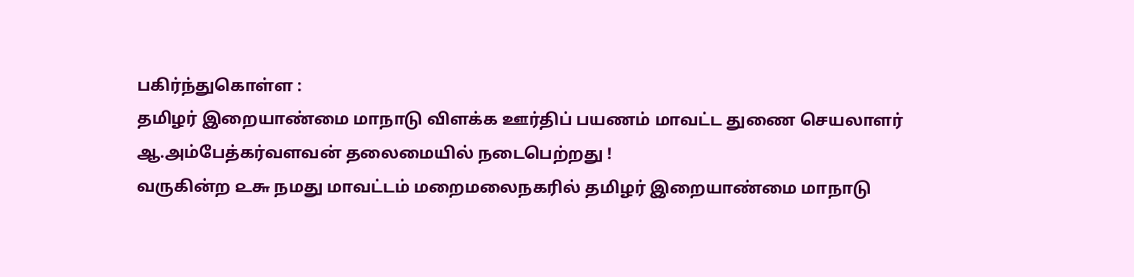பகிர்ந்துகொள்ள :
தமிழர் இறையாண்மை மாநாடு விளக்க ஊர்திப் பயணம் மாவட்ட துணை செயலாளர் ஆ.அம்பேத்கர்வளவன் தலைமையில் நடைபெற்றது !
வருகின்ற ௨௬ நமது மாவட்டம் மறைமலைநகரில் தமிழர் இறையாண்மை மாநாடு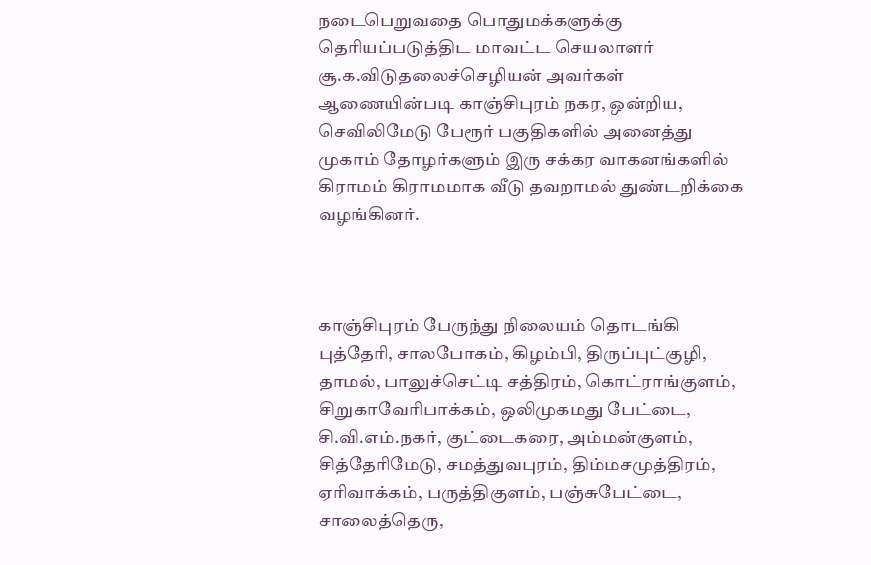நடைபெறுவதை பொதுமக்களுக்கு தெரியப்படுத்திட மாவட்ட செயலாளர் சூ.க.விடுதலைச்செழியன் அவர்கள் ஆணையின்படி காஞ்சிபுரம் நகர, ஒன்றிய, செவிலிமேடு பேரூர் பகுதிகளில் அனைத்து முகாம் தோழர்களும் இரு சக்கர வாகனங்களில் கிராமம் கிராமமாக வீடு தவறாமல் துண்டறிக்கை வழங்கினர்.



காஞ்சிபுரம் பேருந்து நிலையம் தொடங்கி புத்தேரி, சாலபோகம், கிழம்பி, திருப்புட்குழி, தாமல், பாலுச்செட்டி சத்திரம், கொட்ராங்குளம், சிறுகாவேரிபாக்கம், ஒலிமுகமது பேட்டை, சி.வி.எம்.நகர், குட்டைகரை, அம்மன்குளம், சித்தேரிமேடு, சமத்துவபுரம், திம்மசமுத்திரம், ஏரிவாக்கம், பருத்திகுளம், பஞ்சுபேட்டை, சாலைத்தெரு,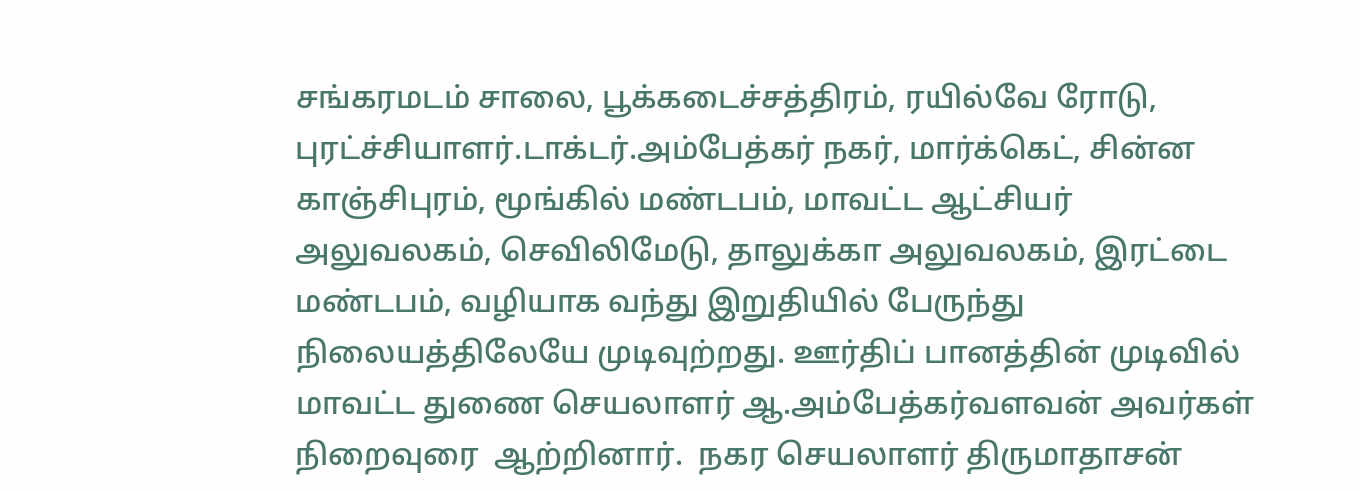சங்கரமடம் சாலை, பூக்கடைச்சத்திரம், ரயில்வே ரோடு, புரட்ச்சியாளர்.டாக்டர்.அம்பேத்கர் நகர், மார்க்கெட், சின்ன காஞ்சிபுரம், மூங்கில் மண்டபம், மாவட்ட ஆட்சியர் அலுவலகம், செவிலிமேடு, தாலுக்கா அலுவலகம், இரட்டை மண்டபம், வழியாக வந்து இறுதியில் பேருந்து நிலையத்திலேயே முடிவுற்றது. ஊர்திப் பானத்தின் முடிவில்
மாவட்ட துணை செயலாளர் ஆ.அம்பேத்கர்வளவன் அவர்கள் நிறைவுரை  ஆற்றினார்.  நகர செயலாளர் திருமாதாசன்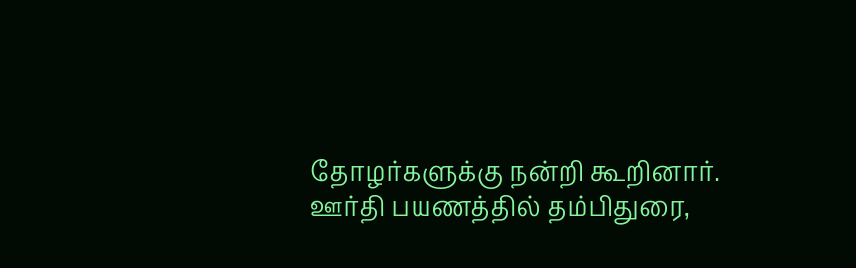தோழர்களுக்கு நன்றி கூறினார்.
ஊர்தி பயணத்தில் தம்பிதுரை,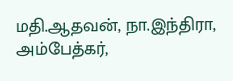மதி.ஆதவன், நா.இந்திரா, அம்பேத்கர்,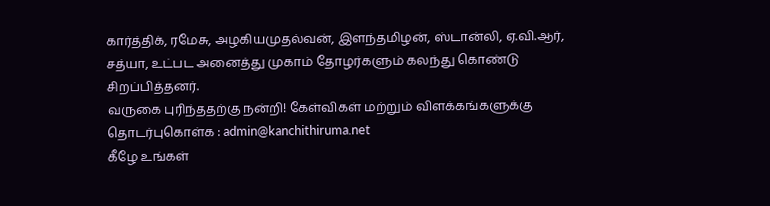கார்த்திக், ரமேசு, அழகியமுதல்வன், இளந்தமிழன், ஸ்டான்லி, ஏ.வி.ஆர், சத்யா, உட்பட அனைத்து முகாம் தோழர்களும் கலந்து கொண்டு சிறப்பித்தனர்.
வருகை புரிந்ததற்கு நன்றி! கேள்விகள் மற்றும் விளக்கங்களுக்கு தொடர்புகொள்க : admin@kanchithiruma.net
கீழே உங்கள்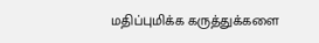மதிப்புமிக்க கருத்துக்களை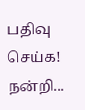பதிவு செய்க! நன்றி...